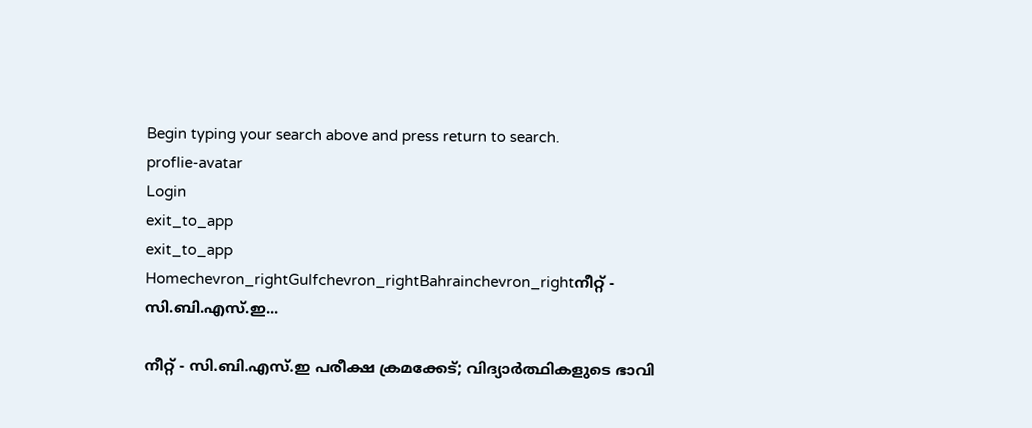Begin typing your search above and press return to search.
proflie-avatar
Login
exit_to_app
exit_to_app
Homechevron_rightGulfchevron_rightBahrainchevron_rightനീറ്റ് - സി.ബി.എസ്.ഇ...

നീറ്റ് - സി.ബി.എസ്.ഇ പരീക്ഷ ക്രമക്കേട്; വിദ്യാർത്ഥികളുടെ ഭാവി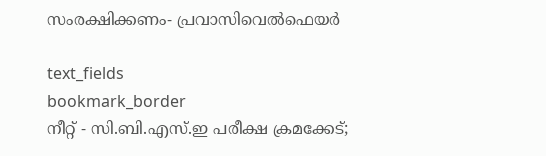സംരക്ഷിക്കണം- പ്രവാസിവെൽഫെയർ

text_fields
bookmark_border
നീറ്റ് - സി.ബി.എസ്.ഇ പരീക്ഷ ക്രമക്കേട്;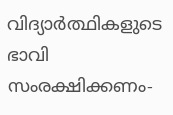വിദ്യാർത്ഥികളുടെ ഭാവി സംരക്ഷിക്കണം-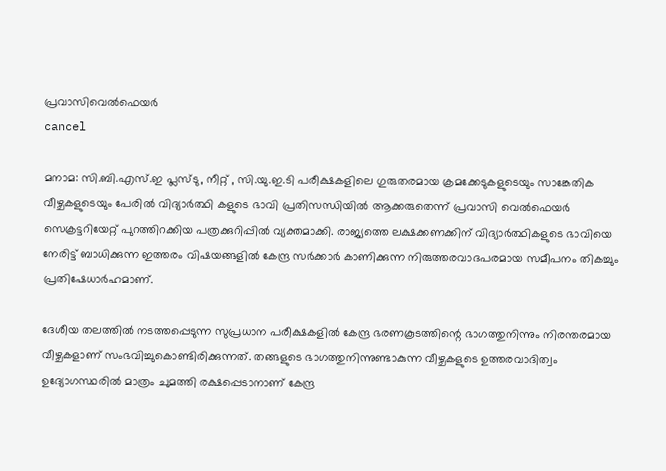പ്രവാസിവെൽഫെയർ
cancel

മനാമ: സി.ബി.എസ്.ഇ പ്ലസ്ടു, നീറ്റ് , സി.യു.ഇ.ടി പരീക്ഷകളിലെ ഗുരുതരമായ ക്രമക്കേടുകളുടെയും സാങ്കേതിക വീഴ്ചകളുടെയും പേരിൽ വിദ്യാർത്ഥി കളുടെ ഭാവി പ്രതിസന്ധിയിൽ ആക്കരുതെന്ന് പ്രവാസി വെൽഫെയർ സെക്രട്ടറിയേറ്റ് പുറത്തിറക്കിയ പത്രക്കുറിപ്പിൽ വ്യക്തമാക്കി. രാജ്യത്തെ ലക്ഷക്കണക്കിന് വിദ്യാർത്ഥികളുടെ ഭാവിയെ നേരിട്ട് ബാധിക്കുന്ന ഇത്തരം വിഷയങ്ങളിൽ കേന്ദ്ര സർക്കാർ കാണിക്കുന്ന നിരുത്തരവാദപരമായ സമീപനം തികച്ചും പ്രതിഷേധാർഹമാണ്.

ദേശീയ തലത്തിൽ നടത്തപ്പെടുന്ന സുപ്രധാന പരീക്ഷകളിൽ കേന്ദ്ര ഭരണകൂടത്തിന്റെ ഭാഗത്തുനിന്നും നിരന്തരമായ വീഴ്ചകളാണ് സംഭവിച്ചുകൊണ്ടിരിക്കുന്നത്. തങ്ങളുടെ ഭാഗത്തുനിന്നുണ്ടാകുന്ന വീഴ്ചകളുടെ ഉത്തരവാദിത്വം ഉദ്യോഗസ്ഥരിൽ മാത്രം ചുമത്തി രക്ഷപ്പെടാനാണ് കേന്ദ്ര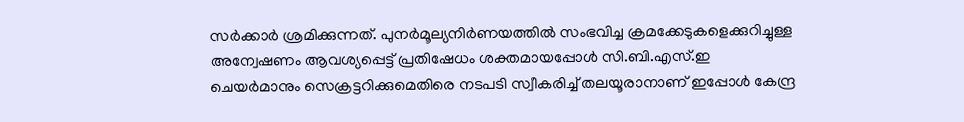സർക്കാർ ശ്രമിക്കുന്നത്. പുനർമൂല്യനിർണയത്തിൽ സംഭവിച്ച ക്രമക്കേടുകളെക്കുറിച്ചുള്ള അന്വേഷണം ആവശ്യപ്പെട്ട് പ്രതിഷേധം ശക്തമായപ്പോൾ സി.ബി.എസ്.ഇ ചെയർമാനും സെക്രട്ടറിക്കുമെതിരെ നടപടി സ്വീകരിച്ച് തലയൂരാനാണ് ഇപ്പോൾ കേന്ദ്ര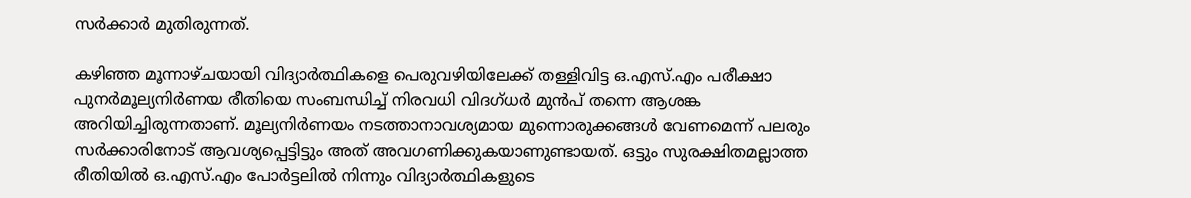സർക്കാർ മുതിരുന്നത്.

കഴിഞ്ഞ മൂന്നാഴ്ചയായി വിദ്യാർത്ഥികളെ പെരുവഴിയിലേക്ക് തള്ളിവിട്ട ഒ.എസ്.എം പരീക്ഷാ പുനർമൂല്യനിർണയ രീതിയെ സംബന്ധിച്ച് നിരവധി വിദഗ്ധർ മുൻപ് തന്നെ ആശങ്ക അറിയിച്ചിരുന്നതാണ്. മൂല്യനിർണയം നടത്താനാവശ്യമായ മുന്നൊരുക്കങ്ങൾ വേണമെന്ന് പലരും സർക്കാരിനോട് ആവശ്യപ്പെട്ടിട്ടും അത് അവഗണിക്കുകയാണുണ്ടായത്. ഒട്ടും സുരക്ഷിതമല്ലാത്ത രീതിയിൽ ഒ.എസ്.എം പോർട്ടലിൽ നിന്നും വിദ്യാർത്ഥികളുടെ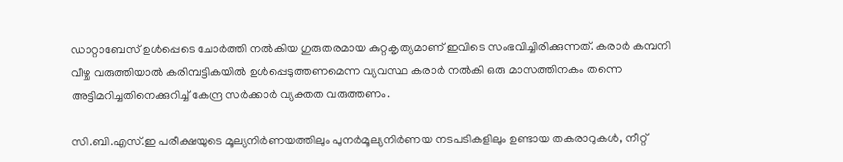ഡാറ്റാബേസ് ഉൾപ്പെടെ ചോർത്തി നൽകിയ ഗുരുതരമായ കുറ്റകൃത്യമാണ് ഇവിടെ സംഭവിച്ചിരിക്കുന്നത്. കരാർ കമ്പനി വീഴ്ച വരുത്തിയാൽ കരിമ്പട്ടികയിൽ ഉൾപ്പെടുത്തണമെന്ന വ്യവസ്ഥ കരാർ നൽകി ഒരു മാസത്തിനകം തന്നെ അട്ടിമറിച്ചതിനെക്കുറിച്ച് കേന്ദ്ര സർക്കാർ വ്യക്തത വരുത്തണം.

സി.ബി.എസ്.ഇ പരീക്ഷയുടെ മൂല്യനിർണയത്തിലും പുനർമൂല്യനിർണയ നടപടികളിലും ഉണ്ടായ തകരാറുകൾ, നീറ്റ്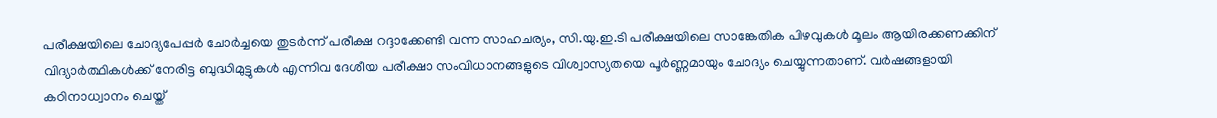പരീക്ഷയിലെ ചോദ്യപേപ്പർ ചോർച്ചയെ തുടർന്ന് പരീക്ഷ റദ്ദാക്കേണ്ടി വന്ന സാഹചര്യം, സി.യു.ഇ.ടി പരീക്ഷയിലെ സാങ്കേതിക പിഴവുകൾ മൂലം ആയിരക്കണക്കിന് വിദ്യാർത്ഥികൾക്ക് നേരിട്ട ബുദ്ധിമുട്ടുകൾ എന്നിവ ദേശീയ പരീക്ഷാ സംവിധാനങ്ങളുടെ വിശ്വാസ്യതയെ പൂർണ്ണമായും ചോദ്യം ചെയ്യുന്നതാണ്. വർഷങ്ങളായി കഠിനാധ്വാനം ചെയ്ത്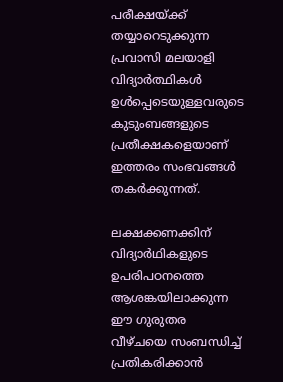പരീക്ഷയ്ക്ക് തയ്യാറെടുക്കുന്ന പ്രവാസി മലയാളി വിദ്യാർത്ഥികൾ ഉൾപ്പെടെയുള്ളവരുടെ കുടുംബങ്ങളുടെ പ്രതീക്ഷകളെയാണ് ഇത്തരം സംഭവങ്ങൾ തകർക്കുന്നത്.

ലക്ഷക്കണക്കിന് വിദ്യാർഥികളുടെ ഉപരിപഠനത്തെ ആശങ്കയിലാക്കുന്ന ഈ ഗുരുതര വീഴ്ചയെ സംബന്ധിച്ച് പ്രതികരിക്കാൻ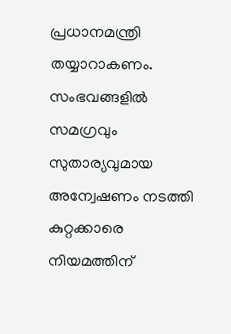പ്രധാനമന്ത്രി തയ്യാറാകണം. സംഭവങ്ങളിൽ സമഗ്രവും സുതാര്യവുമായ അന്വേഷണം നടത്തി കുറ്റക്കാരെ നിയമത്തിന്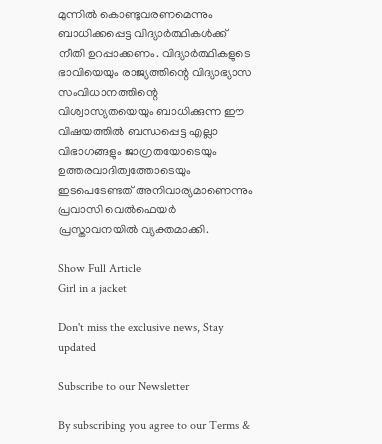മുന്നിൽ കൊണ്ടുവരണമെന്നും ബാധിക്കപ്പെട്ട വിദ്യാർത്ഥികൾക്ക് നീതി ഉറപ്പാക്കണം. വിദ്യാർത്ഥികളുടെ ഭാവിയെയും രാജ്യത്തിന്റെ വിദ്യാഭ്യാസ സംവിധാനത്തിന്റെ വിശ്വാസ്യതയെയും ബാധിക്കുന്ന ഈ വിഷയത്തിൽ ബന്ധപ്പെട്ട എല്ലാ വിഭാഗങ്ങളും ജാഗ്രതയോടെയും ഉത്തരവാദിത്വത്തോടെയും ഇടപെടേണ്ടത് അനിവാര്യമാണെന്നും പ്രവാസി വെൽഫെയർ പ്രസ്താവനയിൽ വ്യക്തമാക്കി.

Show Full Article
Girl in a jacket

Don't miss the exclusive news, Stay updated

Subscribe to our Newsletter

By subscribing you agree to our Terms &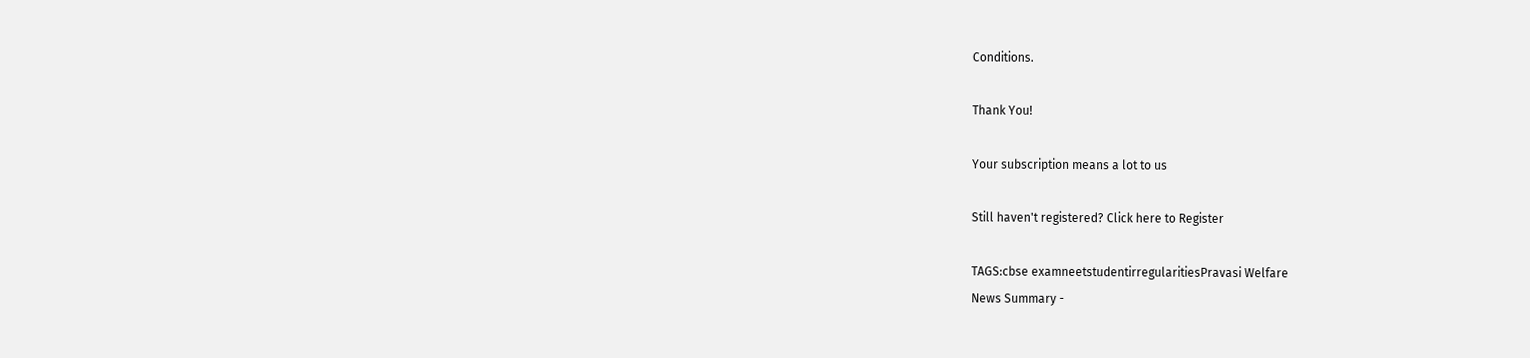Conditions.

Thank You!

Your subscription means a lot to us

Still haven't registered? Click here to Register

TAGS:cbse examneetstudentirregularitiesPravasi Welfare
News Summary -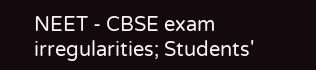NEET - CBSE exam irregularities; Students'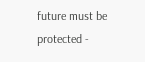future must be protected -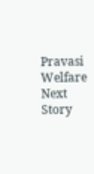Pravasi Welfare
Next Story